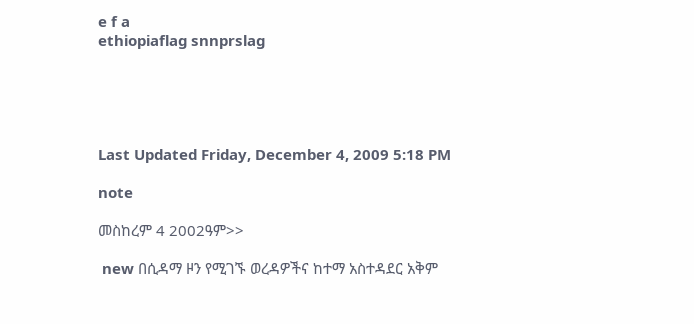e f a
ethiopiaflag snnprslag





Last Updated Friday, December 4, 2009 5:18 PM

note

መስከረም 4 2002ዓም>>

 new በሲዳማ ዞን የሚገኙ ወረዳዎችና ከተማ አስተዳደር አቅም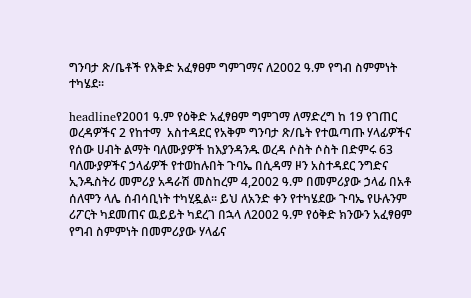ግንባታ ጽ/ቤቶች የእቅድ አፈፃፀም ግምገማና ለ2002 ዓ.ም የግብ ስምምነት ተካሄደ፡፡

headlineየ2001 ዓ.ም የዕቅድ አፈፃፀም ግምገማ ለማድረግ ከ 19 የገጠር ወረዳዎችና 2 የከተማ  አስተዳደር የአቅም ግንባታ ጽ/ቤት የተዉጣጡ ሃላፊዎችና የሰው ሀብት ልማት ባለሙያዎች ከእያንዳንዱ ወረዳ ሶስት ሶስት በድምሩ 63 ባለሙያዎችና ኃላፊዎች የተወከሉበት ጉባኤ በሲዳማ ዞን አስተዳደር ንግድና ኢንዱስትሪ መምሪያ አዳራሽ መስከረም 4,2002 ዓ.ም በመምሪያው ኃላፊ በአቶ ሰለሞን ላሌ ሰብሳቢነት ተካሂዷል፡፡ ይህ ለአንድ ቀን የተካሄደው ጉባኤ የሁሉንም ሪፖርት ካደመጠና ዉይይት ካደረገ በኋላ ለ2002 ዓ.ም የዕቅድ ክንውን አፈፃፀም የግብ ስምምነት በመምሪያው ሃላፊና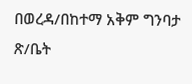በወረዳ/በከተማ አቅም ግንባታ ጽ/ቤት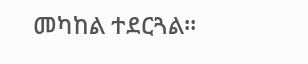መካከል ተደርጓል፡፡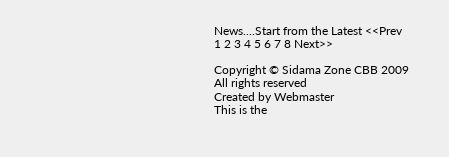News....Start from the Latest <<Prev 1 2 3 4 5 6 7 8 Next>>

Copyright © Sidama Zone CBB 2009 All rights reserved
Created by Webmaster
This is the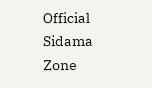Official Sidama Zone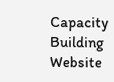Capacity Building Website